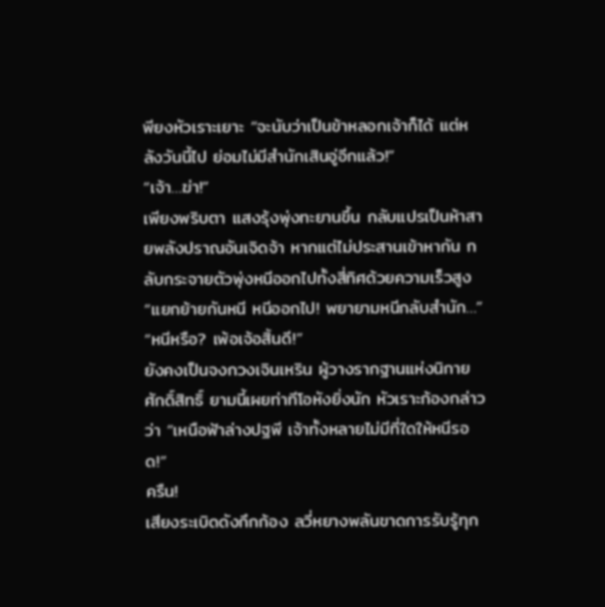พียงหัวเราะเยาะ “จะนับว่าเป็นข้าหลอกเจ้าก็ได้ แต่หลังวันนี้ไป ย่อมไม่มีสำนักเสินอู่อีกแล้ว!”
“เจ้า…ฆ่า!”
เพียงพริบตา แสงรุ้งพุ่งทะยานขึ้น กลับแปรเป็นห้าสายพลังปราณอันเจิดจ้า หากแต่ไม่ประสานเข้าหากัน กลับกระจายตัวพุ่งหนีออกไปทั้งสี่ทิศด้วยความเร็วสูง
“แยกย้ายกันหนี หนีออกไป! พยายามหนีกลับสำนัก…”
“หนีหรือ? เพ้อเจ้อสิ้นดี!”
ยังคงเป็นจงกวงเจินเหริน ผู้วางรากฐานแห่งนิกายศักดิ์สิทธิ์ ยามนี้เผยท่าทีโอหังยิ่งนัก หัวเราะก้องกล่าวว่า “เหนือฟ้าล่างปฐพี เจ้าทั้งหลายไม่มีที่ใดให้หนีรอด!”
ครืน!
เสียงระเบิดดังกึกก้อง ลวี่หยางพลันขาดการรับรู้ทุก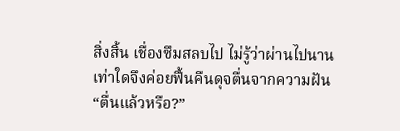สิ่งสิ้น เชื่องซึมสลบไป ไม่รู้ว่าผ่านไปนานเท่าใดจึงค่อยฟื้นคืนดุจตื่นจากความฝัน
“ตื่นแล้วหรือ?”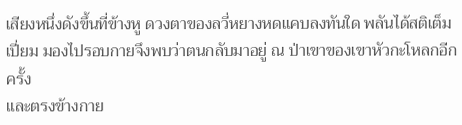เสียงหนึ่งดังขึ้นที่ข้างหู ดวงตาของลวี่หยางหดแคบลงทันใด พลันได้สติเต็มเปี่ยม มองไปรอบกายจึงพบว่าตนกลับมาอยู่ ณ ป่าเขาของเขาหัวกะโหลกอีกครั้ง
และตรงข้างกาย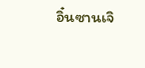อิ๋นซานเจิ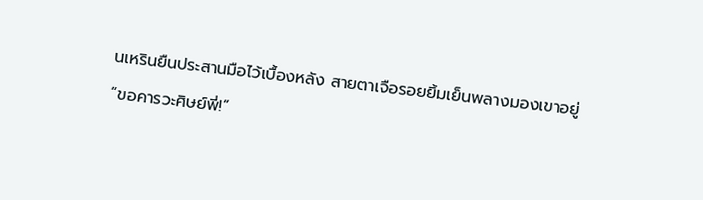นเหรินยืนประสานมือไว้เบื้องหลัง สายตาเจือรอยยิ้มเย็นพลางมองเขาอยู่
“ขอคารวะศิษย์พี่!”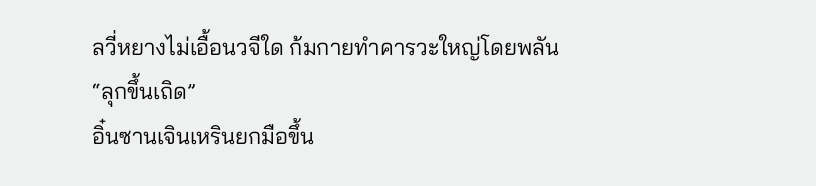ลวี่หยางไม่เอื้อนวจีใด ก้มกายทำคารวะใหญ่โดยพลัน
“ลุกขึ้นเถิด”
อิ๋นซานเจินเหรินยกมือขึ้น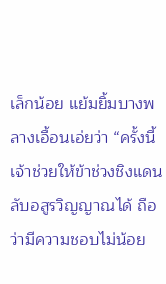เล็กน้อย แย้มยิ้มบางพลางเอื้อนเอ่ยว่า “ครั้งนี้เจ้าช่วยให้ข้าช่วงชิงแดนลับอสูรวิญญาณได้ ถือว่ามีความชอบไม่น้อย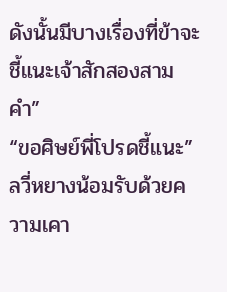ดังนั้นมีบางเรื่องที่ข้าจะชี้แนะเจ้าสักสองสามคำ”
“ขอศิษย์พี่โปรดชี้แนะ” ลวี่หยางน้อมรับด้วยความเคา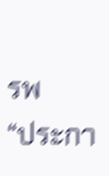รพ
“ประกา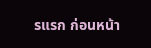รแรก ก่อนหน้า